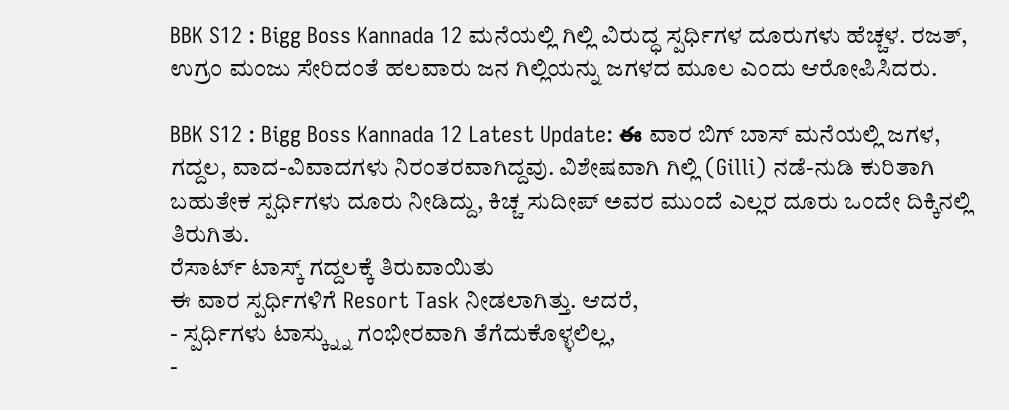BBK S12 : Bigg Boss Kannada 12 ಮನೆಯಲ್ಲಿ ಗಿಲ್ಲಿ ವಿರುದ್ಧ ಸ್ಪರ್ಧಿಗಳ ದೂರುಗಳು ಹೆಚ್ಚಳ. ರಜತ್, ಉಗ್ರಂ ಮಂಜು ಸೇರಿದಂತೆ ಹಲವಾರು ಜನ ಗಿಲ್ಲಿಯನ್ನು ಜಗಳದ ಮೂಲ ಎಂದು ಆರೋಪಿಸಿದರು.

BBK S12 : Bigg Boss Kannada 12 Latest Update: ఈ ವಾರ ಬಿಗ್ ಬಾಸ್ ಮನೆಯಲ್ಲಿ ಜಗಳ, ಗದ್ದಲ, ವಾದ-ವಿವಾದಗಳು ನಿರಂತರವಾಗಿದ್ದವು. ವಿಶೇಷವಾಗಿ ಗಿಲ್ಲಿ (Gilli) ನಡೆ-ನುಡಿ ಕುರಿತಾಗಿ ಬಹುತೇಕ ಸ್ಪರ್ಧಿಗಳು ದೂರು ನೀಡಿದ್ದು, ಕಿಚ್ಚ ಸುದೀಪ್ ಅವರ ಮುಂದೆ ಎಲ್ಲರ ದೂರು ಒಂದೇ ದಿಕ್ಕಿನಲ್ಲಿ ತಿರುಗಿತು.
ರೆಸಾರ್ಟ್ ಟಾಸ್ಕ್ ಗದ್ದಲಕ್ಕೆ ತಿರುವಾಯಿತು
ಈ ವಾರ ಸ್ಪರ್ಧಿಗಳಿಗೆ Resort Task ನೀಡಲಾಗಿತ್ತು. ಆದರೆ,
- ಸ್ಪರ್ಧಿಗಳು ಟಾಸ್ಕ್ನ್ನು ಗಂಭೀರವಾಗಿ ತೆಗೆದುಕೊಳ್ಳಲಿಲ್ಲ,
-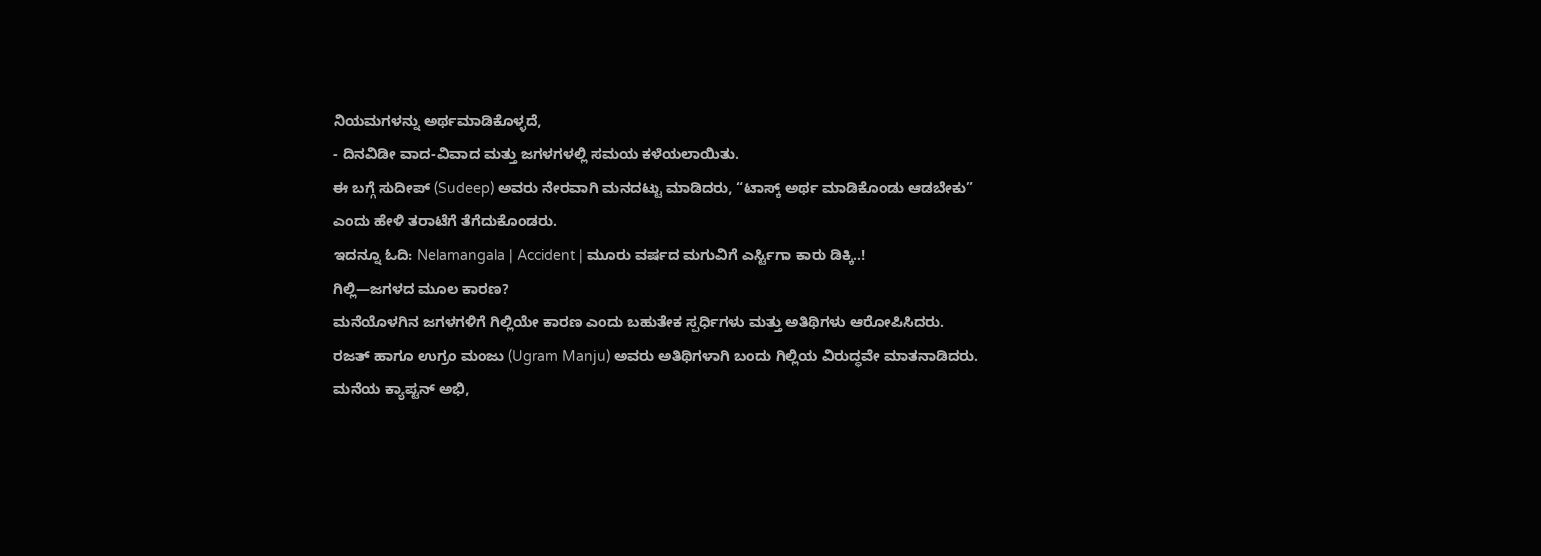ನಿಯಮಗಳನ್ನು ಅರ್ಥಮಾಡಿಕೊಳ್ಳದೆ,
- ದಿನವಿಡೀ ವಾದ-ವಿವಾದ ಮತ್ತು ಜಗಳಗಳಲ್ಲಿ ಸಮಯ ಕಳೆಯಲಾಯಿತು.
ಈ ಬಗ್ಗೆ ಸುದೀಪ್ (Sudeep) ಅವರು ನೇರವಾಗಿ ಮನದಟ್ಟು ಮಾಡಿದರು, “ಟಾಸ್ಕ್ ಅರ್ಥ ಮಾಡಿಕೊಂಡು ಆಡಬೇಕು” ಎಂದು ಹೇಳಿ ತರಾಟೆಗೆ ತೆಗೆದುಕೊಂಡರು.
ಇದನ್ನೂ ಓದಿ: Nelamangala | Accident | ಮೂರು ವರ್ಷದ ಮಗುವಿಗೆ ಎರ್ಸ್ಟಿಗಾ ಕಾರು ಡಿಕ್ಕಿ..!
ಗಿಲ್ಲಿ—ಜಗಳದ ಮೂಲ ಕಾರಣ?
ಮನೆಯೊಳಗಿನ ಜಗಳಗಳಿಗೆ ಗಿಲ್ಲಿಯೇ ಕಾರಣ ಎಂದು ಬಹುತೇಕ ಸ್ಪರ್ಧಿಗಳು ಮತ್ತು ಅತಿಥಿಗಳು ಆರೋಪಿಸಿದರು.
ರಜತ್ ಹಾಗೂ ಉಗ್ರಂ ಮಂಜು (Ugram Manju) ಅವರು ಅತಿಥಿಗಳಾಗಿ ಬಂದು ಗಿಲ್ಲಿಯ ವಿರುದ್ಧವೇ ಮಾತನಾಡಿದರು.
ಮನೆಯ ಕ್ಯಾಪ್ಟನ್ ಅಭಿ,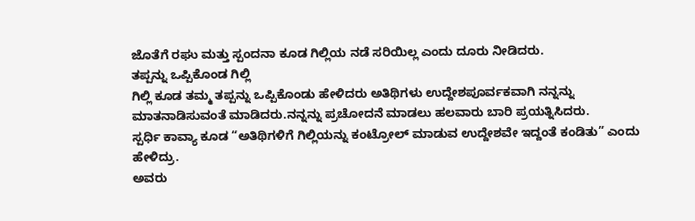ಜೊತೆಗೆ ರಘು ಮತ್ತು ಸ್ಪಂದನಾ ಕೂಡ ಗಿಲ್ಲಿಯ ನಡೆ ಸರಿಯಿಲ್ಲ ಎಂದು ದೂರು ನೀಡಿದರು.
ತಪ್ಪನ್ನು ಒಪ್ಪಿಕೊಂಡ ಗಿಲ್ಲಿ
ಗಿಲ್ಲಿ ಕೂಡ ತಮ್ಮ ತಪ್ಪನ್ನು ಒಪ್ಪಿಕೊಂಡು ಹೇಳಿದರು ಅತಿಥಿಗಳು ಉದ್ದೇಶಪೂರ್ವಕವಾಗಿ ನನ್ನನ್ನು ಮಾತನಾಡಿಸುವಂತೆ ಮಾಡಿದರು.ನನ್ನನ್ನು ಪ್ರಚೋದನೆ ಮಾಡಲು ಹಲವಾರು ಬಾರಿ ಪ್ರಯತ್ನಿಸಿದರು.
ಸ್ಪರ್ಧಿ ಕಾವ್ಯಾ ಕೂಡ “ಅತಿಥಿಗಳಿಗೆ ಗಿಲ್ಲಿಯನ್ನು ಕಂಟ್ರೋಲ್ ಮಾಡುವ ಉದ್ದೇಶವೇ ಇದ್ದಂತೆ ಕಂಡಿತು” ಎಂದು ಹೇಳಿದ್ರು.
ಅವರು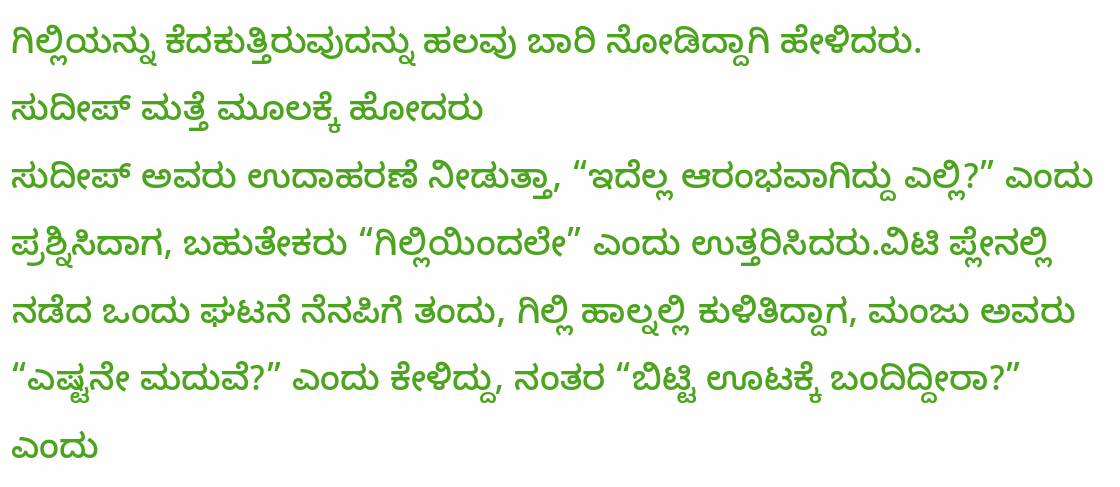ಗಿಲ್ಲಿಯನ್ನು ಕೆದಕುತ್ತಿರುವುದನ್ನು ಹಲವು ಬಾರಿ ನೋಡಿದ್ದಾಗಿ ಹೇಳಿದರು.
ಸುದೀಪ್ ಮತ್ತೆ ಮೂಲಕ್ಕೆ ಹೋದರು
ಸುದೀಪ್ ಅವರು ಉದಾಹರಣೆ ನೀಡುತ್ತಾ, “ಇದೆಲ್ಲ ಆರಂಭವಾಗಿದ್ದು ಎಲ್ಲಿ?” ಎಂದು ಪ್ರಶ್ನಿಸಿದಾಗ, ಬಹುತೇಕರು “ಗಿಲ್ಲಿಯಿಂದಲೇ” ಎಂದು ಉತ್ತರಿಸಿದರು.ವಿಟಿ ಪ್ಲೇನಲ್ಲಿ ನಡೆದ ಒಂದು ಘಟನೆ ನೆನಪಿಗೆ ತಂದು, ಗಿಲ್ಲಿ ಹಾಲ್ನಲ್ಲಿ ಕುಳಿತಿದ್ದಾಗ, ಮಂಜು ಅವರು “ಎಷ್ಟನೇ ಮದುವೆ?” ಎಂದು ಕೇಳಿದ್ದು, ನಂತರ “ಬಿಟ್ಟಿ ಊಟಕ್ಕೆ ಬಂದಿದ್ದೀರಾ?” ಎಂದು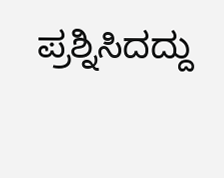ಪ್ರಶ್ನಿಸಿದದ್ದು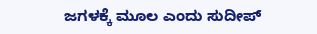ಜಗಳಕ್ಕೆ ಮೂಲ ಎಂದು ಸುದೀಪ್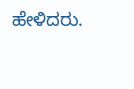ಹೇಳಿದರು.